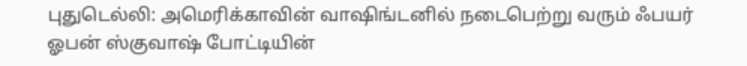புதுடெல்லி: அமெரிக்காவின் வாஷிங்டனில் நடைபெற்று வரும் ஃபயர் ஓபன் ஸ்குவாஷ் போட்டியின்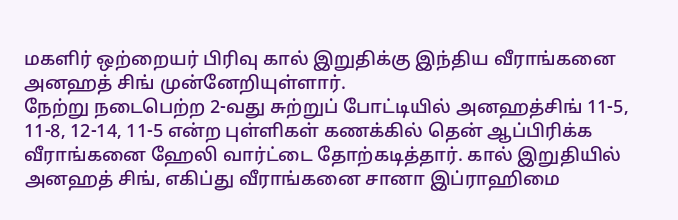மகளிர் ஒற்றையர் பிரிவு கால் இறுதிக்கு இந்திய வீராங்கனை அனஹத் சிங் முன்னேறியுள்ளார்.
நேற்று நடைபெற்ற 2-வது சுற்றுப் போட்டியில் அனஹத்சிங் 11-5, 11-8, 12-14, 11-5 என்ற புள்ளிகள் கணக்கில் தென் ஆப்பிரிக்க வீராங்கனை ஹேலி வார்ட்டை தோற்கடித்தார். கால் இறுதியில் அனஹத் சிங், எகிப்து வீராங்கனை சானா இப்ராஹிமை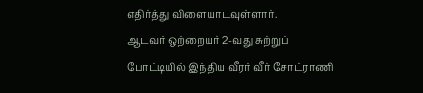எதிர்த்து விளையாடவுள்ளார்.
ஆடவர் ஒற்றையர் 2-வது சுற்றுப் போட்டியில் இந்திய வீரர் வீர் சோட்ராணி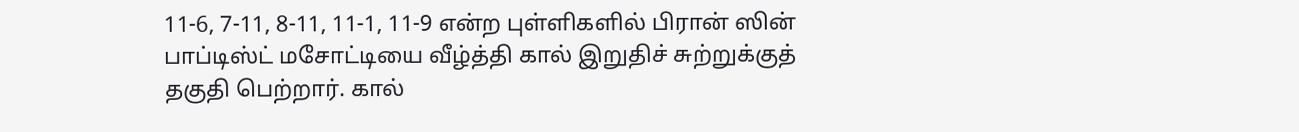11-6, 7-11, 8-11, 11-1, 11-9 என்ற புள்ளிகளில் பிரான் ஸின் பாப்டிஸ்ட் மசோட்டியை வீழ்த்தி கால் இறுதிச் சுற்றுக்குத் தகுதி பெற்றார். கால்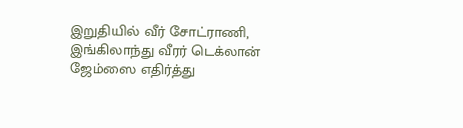இறுதியில் வீர் சோட்ராணி, இங்கிலாந்து வீரர் டெக்லான் ஜேம்ஸை எதிர்த்து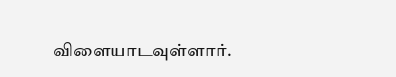விளையாடவுள்ளார்.